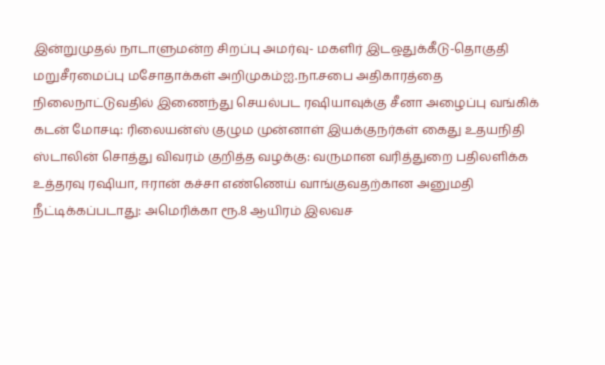இன்றுமுதல் நாடாளுமன்ற சிறப்பு அமர்வு- மகளிர் இடஒதுக்கீடு-தொகுதி மறுசீரமைப்பு மசோதாக்கள் அறிமுகம்ஐ.நா.சபை அதிகாரத்தை நிலைநாட்டுவதில் இணைந்து செயல்பட ரஷியாவுக்கு சீனா அழைப்பு வங்கிக் கடன் மோசடி: ரிலையன்ஸ் குழும முன்னாள் இயக்குநர்கள் கைது உதயநிதி ஸ்டாலின் சொத்து விவரம் குறித்த வழக்கு: வருமான வரித்துறை பதிலளிக்க உத்தரவு ரஷியா, ஈரான் கச்சா எண்ணெய் வாங்குவதற்கான அனுமதி நீட்டிக்கப்படாது: அமெரிக்கா ரூ.8 ஆயிரம் இலவச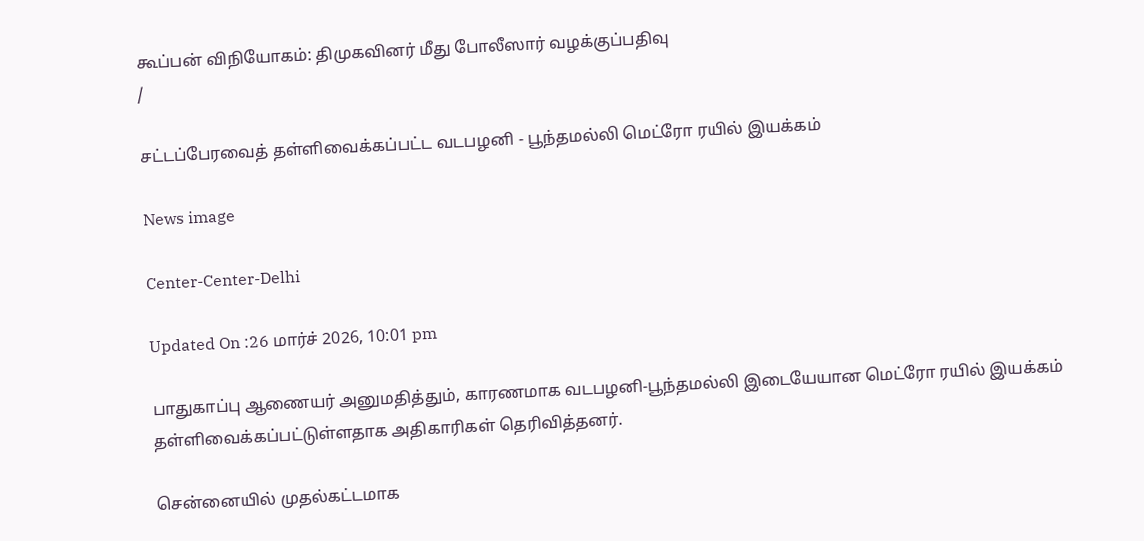கூப்பன் விநியோகம்: திமுகவினர் மீது போலீஸார் வழக்குப்பதிவு
/

சட்டப்பேரவைத் தள்ளிவைக்கப்பட்ட வடபழனி - பூந்தமல்லி மெட்ரோ ரயில் இயக்கம்

News image

Center-Center-Delhi

Updated On :26 மார்ச் 2026, 10:01 pm

பாதுகாப்பு ஆணையர் அனுமதித்தும், காரணமாக வடபழனி-பூந்தமல்லி இடையேயான மெட்ரோ ரயில் இயக்கம் தள்ளிவைக்கப்பட்டுள்ளதாக அதிகாரிகள் தெரிவித்தனர்.

சென்னையில் முதல்கட்டமாக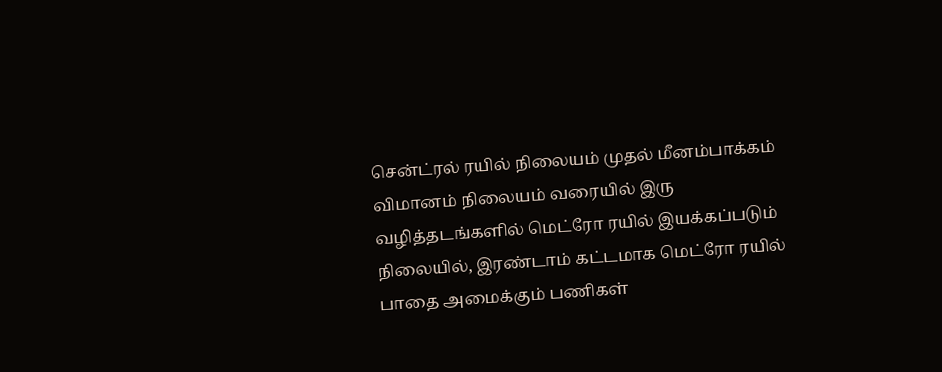சென்ட்ரல் ரயில் நிலையம் முதல் மீனம்பாக்கம் விமானம் நிலையம் வரையில் இரு வழித்தடங்களில் மெட்ரோ ரயில் இயக்கப்படும் நிலையில், இரண்டாம் கட்டமாக மெட்ரோ ரயில் பாதை அமைக்கும் பணிகள்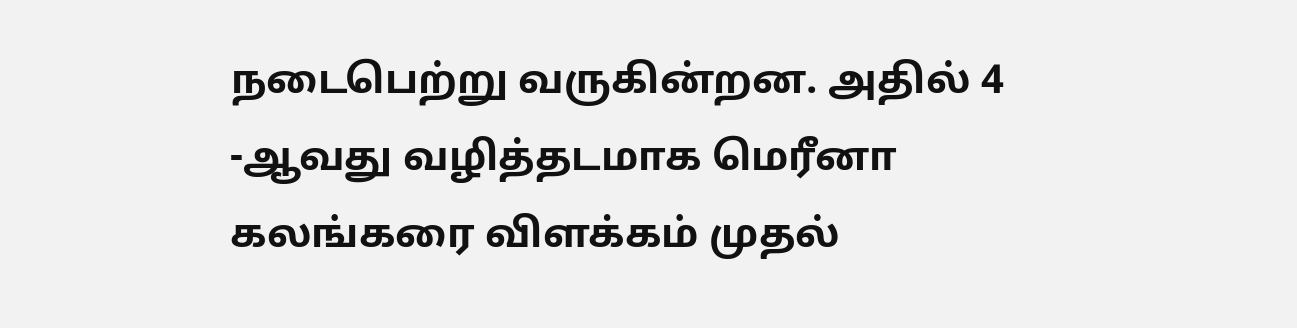நடைபெற்று வருகின்றன. அதில் 4 -ஆவது வழித்தடமாக மெரீனா கலங்கரை விளக்கம் முதல்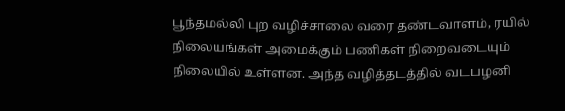பூந்தமல்லி புற வழிச்சாலை வரை தண்டவாளம், ரயில் நிலையங்கள் அமைக்கும் பணிகள் நிறைவடையும் நிலையில் உள்ளன. அந்த வழித்தடத்தில் வடபழனி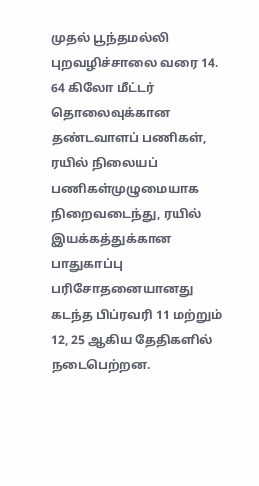முதல் பூந்தமல்லி புறவழிச்சாலை வரை 14. 64 கிலோ மீட்டர் தொலைவுக்கான தண்டவாளப் பணிகள், ரயில் நிலையப் பணிகள்முழுமையாக நிறைவடைந்து, ரயில் இயக்கத்துக்கான பாதுகாப்பு பரிசோதனையானது கடந்த பிப்ரவரி 11 மற்றும் 12, 25 ஆகிய தேதிகளில் நடைபெற்றன.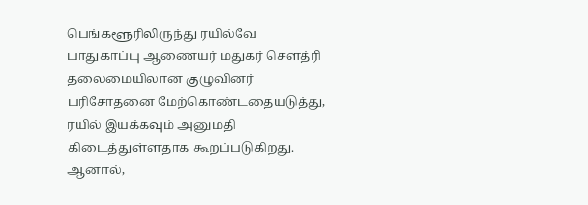பெங்களூரிலிருந்து ரயில்வே பாதுகாப்பு ஆணையர் மதுகர் சௌத்ரி தலைமையிலான குழுவினர் பரிசோதனை மேற்கொண்டதையடுத்து, ரயில் இயக்கவும் அனுமதி கிடைத்துள்ளதாக கூறப்படுகிறது. ஆனால்,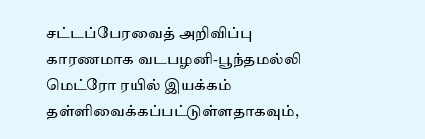சட்டப்பேரவைத் அறிவிப்பு காரணமாக வடபழனி-பூந்தமல்லி மெட்ரோ ரயில் இயக்கம் தள்ளிவைக்கப்பட்டுள்ளதாகவும்,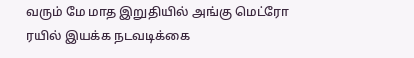வரும் மே மாத இறுதியில் அங்கு மெட்ரோ ரயில் இயக்க நடவடிக்கை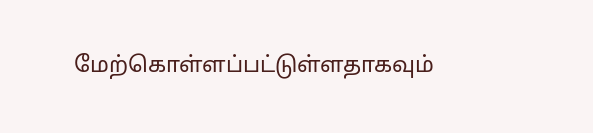மேற்கொள்ளப்பட்டுள்ளதாகவும்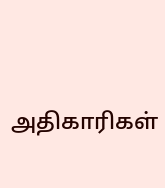அதிகாரிகள்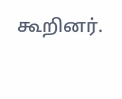கூறினர்.